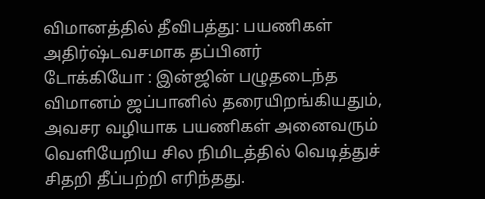விமானத்தில் தீவிபத்து: பயணிகள் அதிர்ஷ்டவசமாக தப்பினர்
டோக்கியோ : இன்ஜின் பழுதடைந்த விமானம் ஜப்பானில் தரையிறங்கியதும், அவசர வழியாக பயணிகள் அனைவரும் வெளியேறிய சில நிமிடத்தில் வெடித்துச் சிதறி தீப்பற்றி எரிந்தது.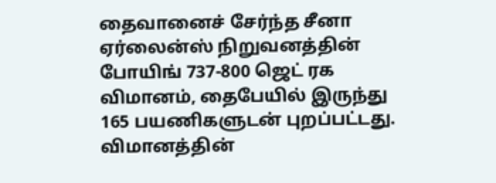தைவானைச் சேர்ந்த சீனா ஏர்லைன்ஸ் நிறுவனத்தின் போயிங் 737-800 ஜெட் ரக விமானம், தைபேயில் இருந்து 165 பயணிகளுடன் புறப்பட்டது. விமானத்தின்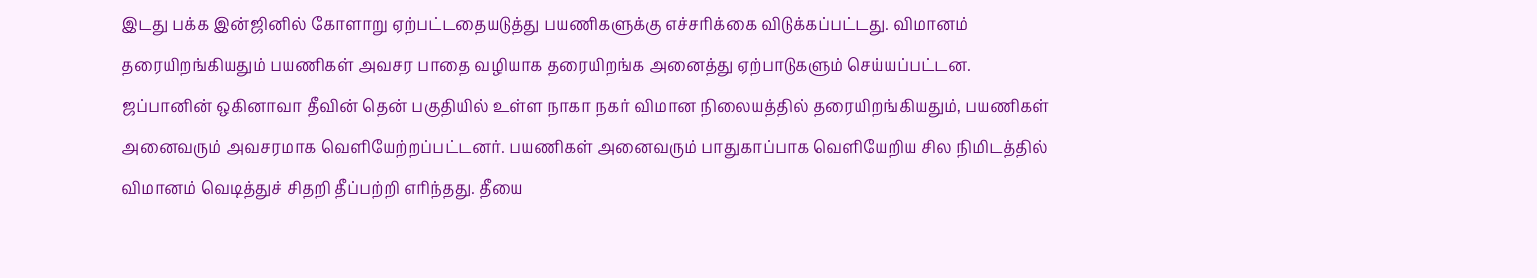இடது பக்க இன்ஜினில் கோளாறு ஏற்பட்டதையடுத்து பயணிகளுக்கு எச்சரிக்கை விடுக்கப்பட்டது. விமானம் தரையிறங்கியதும் பயணிகள் அவசர பாதை வழியாக தரையிறங்க அனைத்து ஏற்பாடுகளும் செய்யப்பட்டன.
ஜப்பானின் ஒகினாவா தீவின் தென் பகுதியில் உள்ள நாகா நகர் விமான நிலையத்தில் தரையிறங்கியதும், பயணிகள் அனைவரும் அவசரமாக வெளியேற்றப்பட்டனர். பயணிகள் அனைவரும் பாதுகாப்பாக வெளியேறிய சில நிமிடத்தில் விமானம் வெடித்துச் சிதறி தீப்பற்றி எரிந்தது. தீயை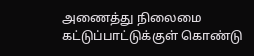அணைத்து நிலைமை கட்டுப்பாட்டுக்குள் கொண்டு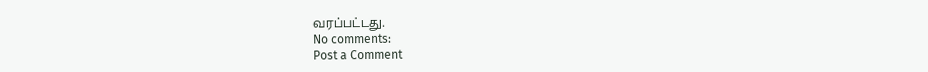வரப்பட்டது.
No comments:
Post a Comment